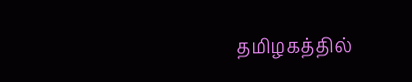தமிழகத்தில்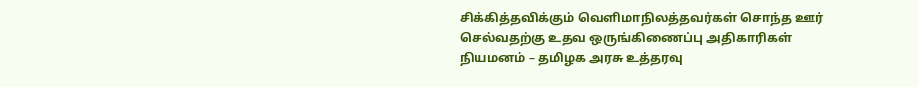சிக்கித்தவிக்கும் வெளிமாநிலத்தவர்கள் சொந்த ஊர் செல்வதற்கு உதவ ஒருங்கிணைப்பு அதிகாரிகள் நியமனம் – தமிழக அரசு உத்தரவு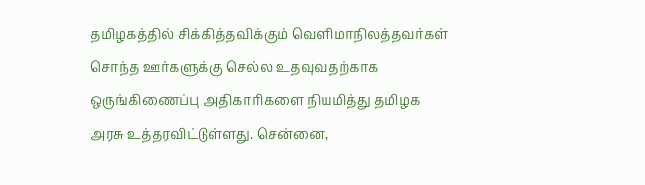தமிழகத்தில் சிக்கித்தவிக்கும் வெளிமாநிலத்தவர்கள் சொந்த ஊர்களுக்கு செல்ல உதவுவதற்காக ஒருங்கிணைப்பு அதிகாரிகளை நியமித்து தமிழக அரசு உத்தரவிட்டுள்ளது. சென்னை,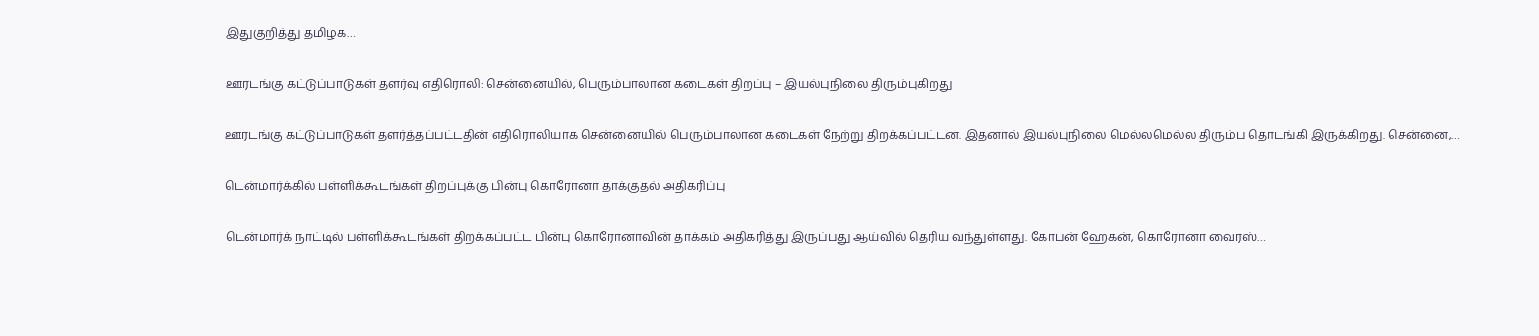இதுகுறித்து தமிழக…

ஊரடங்கு கட்டுப்பாடுகள் தளர்வு எதிரொலி: சென்னையில், பெரும்பாலான கடைகள் திறப்பு – இயல்புநிலை திரும்புகிறது

ஊரடங்கு கட்டுப்பாடுகள் தளர்த்தப்பட்டதின் எதிரொலியாக சென்னையில் பெரும்பாலான கடைகள் நேற்று திறக்கப்பட்டன. இதனால் இயல்புநிலை மெல்லமெல்ல திரும்ப தொடங்கி இருக்கிறது. சென்னை,…

டென்மார்க்கில் பள்ளிக்கூடங்கள் திறப்புக்கு பின்பு கொரோனா தாக்குதல் அதிகரிப்பு

டென்மார்க் நாட்டில் பள்ளிக்கூடங்கள் திறக்கப்பட்ட பின்பு கொரோனாவின் தாக்கம் அதிகரித்து இருப்பது ஆய்வில் தெரிய வந்துள்ளது. கோபன் ஹேகன், கொரோனா வைரஸ்…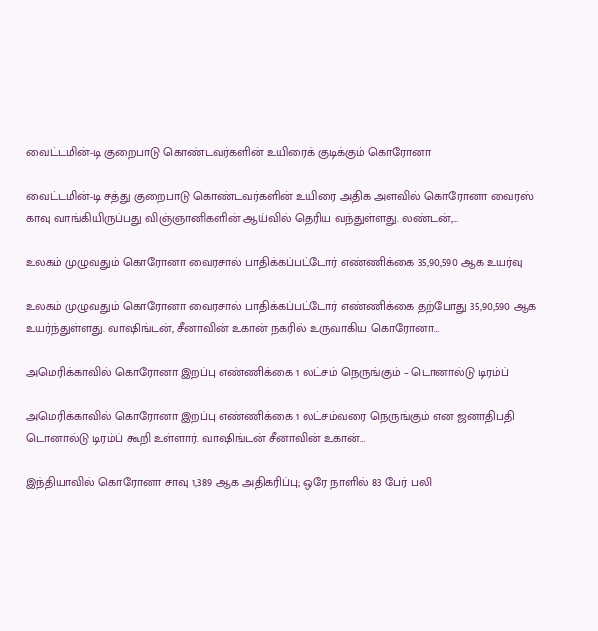வைட்டமின்-டி குறைபாடு கொண்டவர்களின் உயிரைக் குடிக்கும் கொரோனா

வைட்டமின்-டி சத்து குறைபாடு கொண்டவர்களின் உயிரை அதிக அளவில் கொரோனா வைரஸ் காவு வாங்கியிருப்பது விஞ்ஞானிகளின் ஆய்வில் தெரிய வந்துள்ளது. லண்டன்,…

உலகம் முழுவதும் கொரோனா வைரசால் பாதிக்கப்பட்டோர் எண்ணிக்கை 35,90,590 ஆக உயர்வு

உலகம் முழுவதும் கொரோனா வைரசால் பாதிக்கப்பட்டோர் எண்ணிக்கை தற்போது 35,90,590 ஆக உயர்ந்துள்ளது. வாஷிங்டன், சீனாவின் உகான் நகரில் உருவாகிய கொரோனா…

அமெரிக்காவில் கொரோனா இறப்பு எண்ணிக்கை 1 லட்சம் நெருங்கும் – டொனால்டு டிரம்ப்

அமெரிக்காவில் கொரோனா இறப்பு எண்ணிக்கை 1 லட்சம்வரை நெருங்கும் என ஜனாதிபதி டொனால்டு டிரம்ப் கூறி உள்ளார். வாஷிங்டன் சீனாவின் உகான்…

இந்தியாவில் கொரோனா சாவு 1,389 ஆக அதிகரிப்பு; ஒரே நாளில் 83 பேர் பலி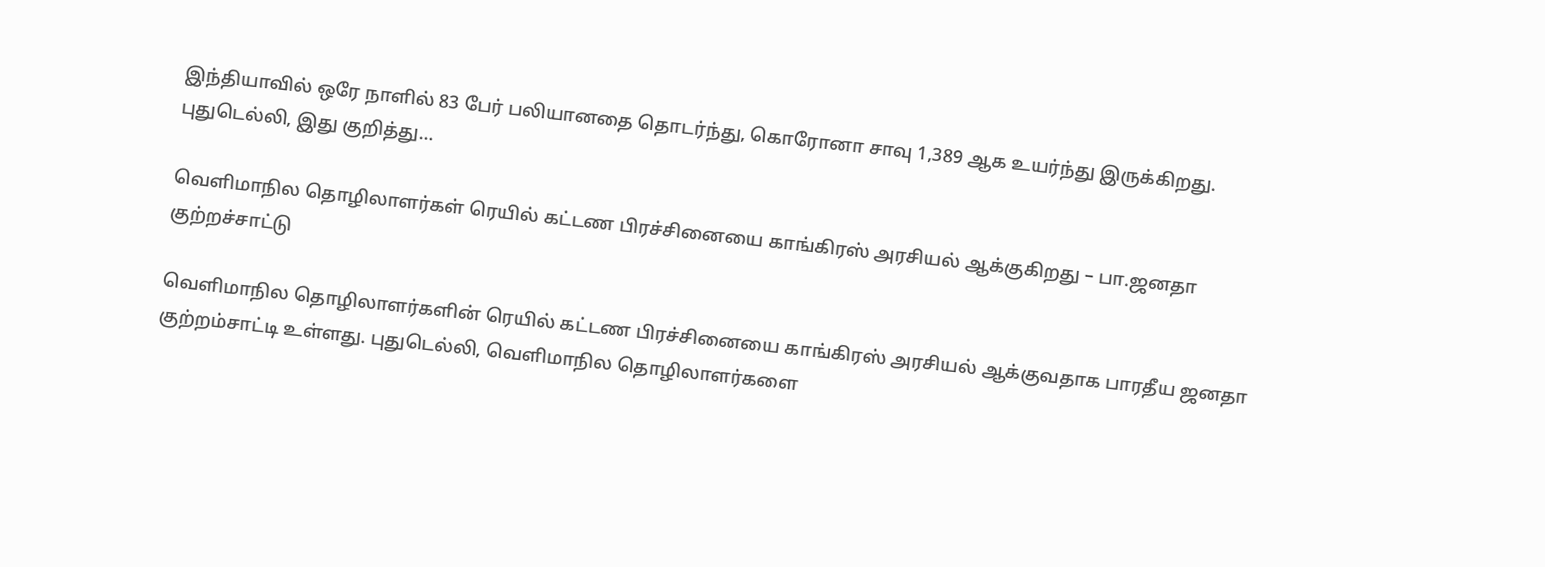இந்தியாவில் ஒரே நாளில் 83 பேர் பலியானதை தொடர்ந்து, கொரோனா சாவு 1,389 ஆக உயர்ந்து இருக்கிறது. புதுடெல்லி, இது குறித்து…

வெளிமாநில தொழிலாளர்கள் ரெயில் கட்டண பிரச்சினையை காங்கிரஸ் அரசியல் ஆக்குகிறது – பா.ஜனதா குற்றச்சாட்டு

வெளிமாநில தொழிலாளர்களின் ரெயில் கட்டண பிரச்சினையை காங்கிரஸ் அரசியல் ஆக்குவதாக பாரதீய ஜனதா குற்றம்சாட்டி உள்ளது. புதுடெல்லி, வெளிமாநில தொழிலாளர்களை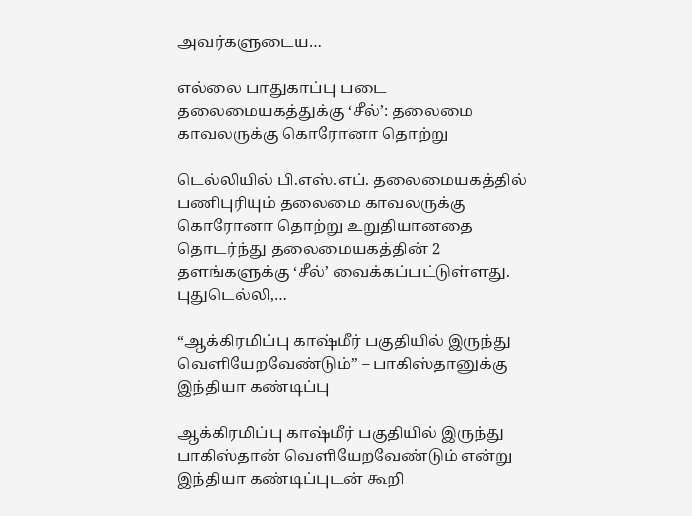அவர்களுடைய…

எல்லை பாதுகாப்பு படை தலைமையகத்துக்கு ‘சீல்’: தலைமை காவலருக்கு கொரோனா தொற்று

டெல்லியில் பி.எஸ்.எப். தலைமையகத்தில் பணிபுரியும் தலைமை காவலருக்கு கொரோனா தொற்று உறுதியானதை தொடர்ந்து தலைமையகத்தின் 2 தளங்களுக்கு ‘சீல்’ வைக்கப்பட்டுள்ளது. புதுடெல்லி,…

“ஆக்கிரமிப்பு காஷ்மீர் பகுதியில் இருந்து வெளியேறவேண்டும்” – பாகிஸ்தானுக்கு இந்தியா கண்டிப்பு

ஆக்கிரமிப்பு காஷ்மீர் பகுதியில் இருந்து பாகிஸ்தான் வெளியேறவேண்டும் என்று இந்தியா கண்டிப்புடன் கூறி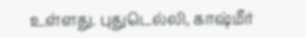உள்ளது. புதுடெல்லி, காஷ்மீர்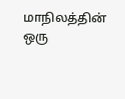மாநிலத்தின் ஒரு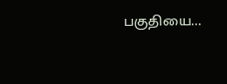பகுதியை…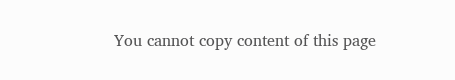You cannot copy content of this page